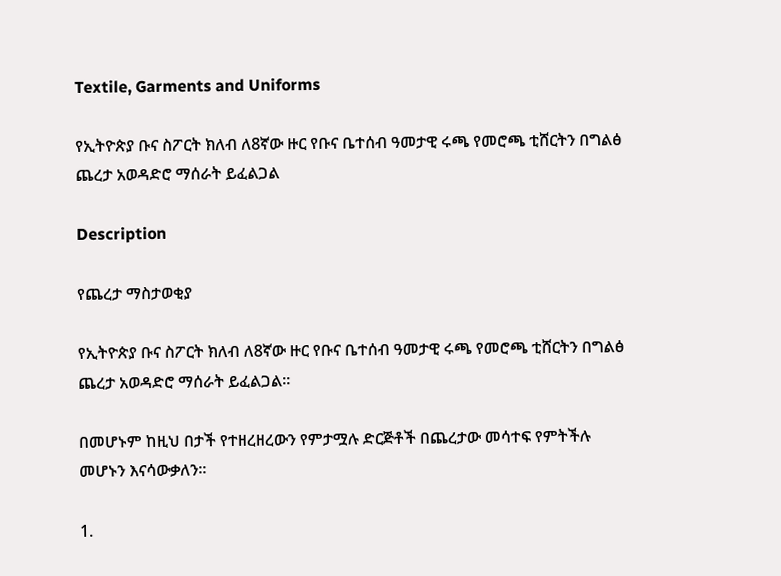Textile, Garments and Uniforms

የኢትዮጵያ ቡና ስፖርት ክለብ ለ8ኛው ዙር የቡና ቤተሰብ ዓመታዊ ሩጫ የመሮጫ ቲሸርትን በግልፅ ጨረታ አወዳድሮ ማሰራት ይፈልጋል

Description

የጨረታ ማስታወቂያ

የኢትዮጵያ ቡና ስፖርት ክለብ ለ8ኛው ዙር የቡና ቤተሰብ ዓመታዊ ሩጫ የመሮጫ ቲሸርትን በግልፅ ጨረታ አወዳድሮ ማሰራት ይፈልጋል።

በመሆኑም ከዚህ በታች የተዘረዘረውን የምታሟሉ ድርጅቶች በጨረታው መሳተፍ የምትችሉ መሆኑን እናሳውቃለን።

1.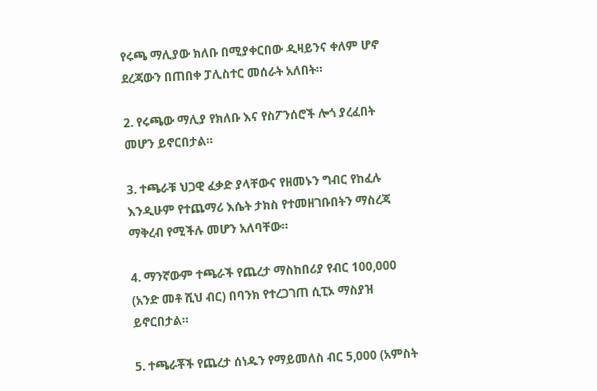የሩጫ ማሊያው ክለቡ በሚያቀርበው ዲዛይንና ቀለም ሆኖ ደረጃውን በጠበቀ ፓሊስተር መሰራት አለበት።

2. የሩጫው ማሊያ የክለቡ እና የስፖንሰሮች ሎጎ ያረፈበት መሆን ይኖርበታል።

3. ተጫራቹ ህጋዊ ፈቃድ ያላቸውና የዘመኑን ግብር የከፈሉ እንዲሁም የተጨማሪ እሴት ታክስ የተመዘገቡበትን ማስረጃ ማቅረብ የሚችሉ መሆን አለባቸው።

4. ማንኛውም ተጫራች የጨረታ ማስከበሪያ የብር 100,000 (አንድ መቶ ሺህ ብር) በባንክ የተረጋገጠ ሲፒኦ ማስያዝ ይኖርበታል።

5. ተጫራቾች የጨረታ ሰነዱን የማይመለስ ብር 5,000 (አምስት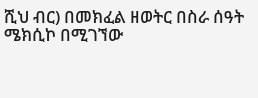ሺህ ብር) በመክፈል ዘወትር በስራ ሰዓት ሜክሲኮ በሚገኘው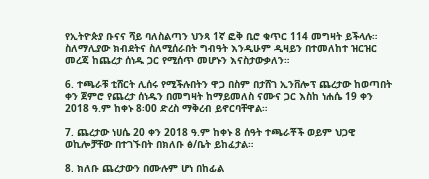የኢትዮጵያ ቡናና ሻይ ባለስልጣን ህንጻ 1ኛ ፎቅ ቢሮ ቁጥር 114 መግዛት ይችላሉ። ስለማሊያው ክብደትና ስለሚሰራበት ግብዓት እንዲሁም ዲዛይን በተመለከተ ዝርዝር መረጃ ከጨረታ ሰነዱ ጋር የሚሰጥ መሆኑን እናስታውቃለን።

6. ተጫራቹ ቲሸርት ሊሰሩ የሚችሉበትን ዋጋ በስም በታሸገ ኢንቨሎፕ ጨረታው ከወጣበት ቀን ጀምሮ የጨረታ ሰነዱን በመግዛት ከማይመለስ ናሙና ጋር እስከ ነሐሴ 19 ቀን 2018 ዓ.ም ከቀኑ 8፡00 ድረስ ማቅረብ ይኖርባቸዋል።

7. ጨረታው ነሀሴ 20 ቀን 2018 ዓ.ም ከቀኑ 8 ሰዓት ተጫራቾች ወይም ህጋዊ ወኪሎቻቸው በተገኙበት በክለቡ ፅ/ቤት ይከፈታል።

8. ክለቡ ጨረታውን በሙሉም ሆነ በከፊል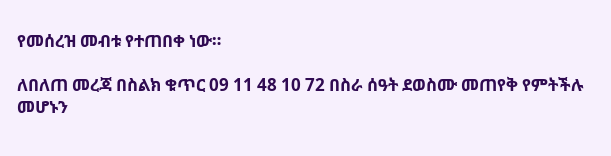የመሰረዝ መብቱ የተጠበቀ ነው።

ለበለጠ መረጃ በስልክ ቁጥር 09 11 48 10 72 በስራ ሰዓት ደወስሙ መጠየቅ የምትችሉ መሆኑን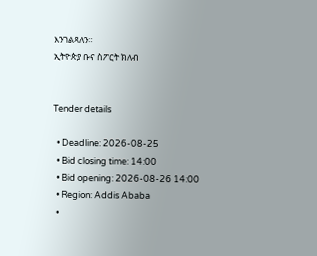እንገልጻለን።
ኢትዮጵያ ቡና ስፖርት ክለብ


Tender details

  • Deadline: 2026-08-25
  • Bid closing time: 14:00
  • Bid opening: 2026-08-26 14:00
  • Region: Addis Ababa
  •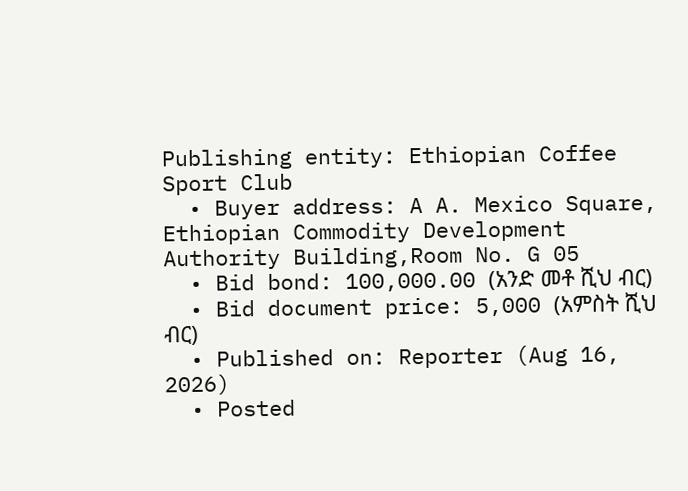Publishing entity: Ethiopian Coffee Sport Club
  • Buyer address: A A. Mexico Square, Ethiopian Commodity Development Authority Building,Room No. G 05
  • Bid bond: 100,000.00 (አንድ መቶ ሺህ ብር)
  • Bid document price: 5,000 (አምስት ሺህ ብር)
  • Published on: Reporter (Aug 16, 2026)
  • Posted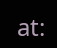at: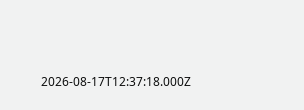2026-08-17T12:37:18.000Z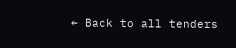← Back to all tenders